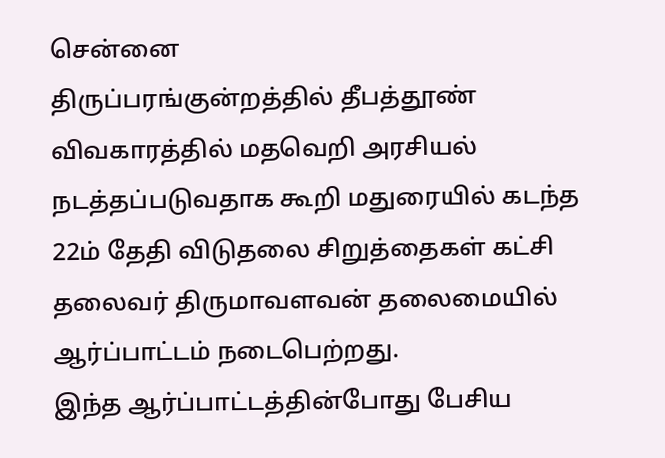சென்னை
திருப்பரங்குன்றத்தில் தீபத்தூண் விவகாரத்தில் மதவெறி அரசியல் நடத்தப்படுவதாக கூறி மதுரையில் கடந்த 22ம் தேதி விடுதலை சிறுத்தைகள் கட்சி தலைவர் திருமாவளவன் தலைமையில் ஆர்ப்பாட்டம் நடைபெற்றது.
இந்த ஆர்ப்பாட்டத்தின்போது பேசிய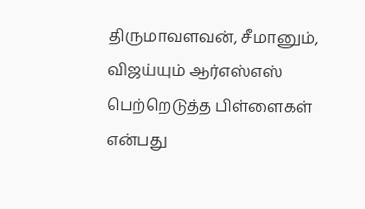திருமாவளவன், சீமானும், விஜய்யும் ஆர்எஸ்எஸ் பெற்றெடுத்த பிள்ளைகள் என்பது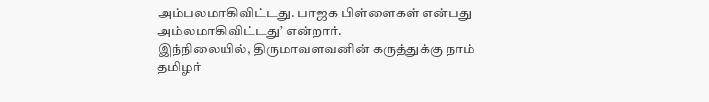அம்பலமாகிவிட்டது. பாஜக பிள்ளைகள் என்பது அம்லமாகிவிட்டது’ என்றார்.
இந்நிலையில், திருமாவளவனின் கருத்துக்கு நாம் தமிழர்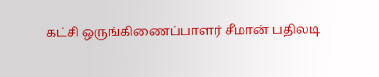கட்சி ஒருங்கிணைப்பாளர் சீமான் பதிலடி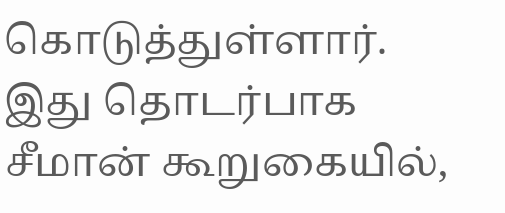கொடுத்துள்ளார்.
இது தொடர்பாக சீமான் கூறுகையில்,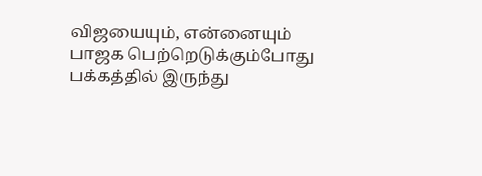விஜயையும், என்னையும் பாஜக பெற்றெடுக்கும்போது பக்கத்தில் இருந்து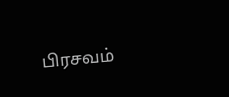பிரசவம்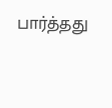பார்த்தது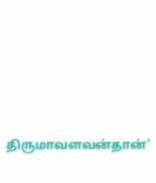திருமாவளவன்தான்’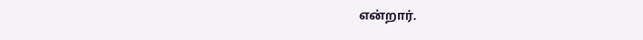என்றார்.